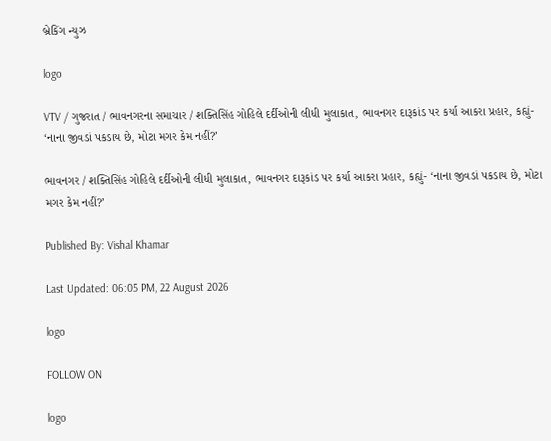બ્રેકિંગ ન્યુઝ

logo

VTV / ગુજરાત / ભાવનગરના સમાચાર / શક્તિસિંહ ગોહિલે દર્દીઓની લીધી મુલાકાત, ભાવનગર દારૂકાંડ પર કર્યા આકરા પ્રહાર, કહ્યું- ‘નાના જીવડાં પકડાય છે, મોટા મગર કેમ નહીં?’

ભાવનગર / શક્તિસિંહ ગોહિલે દર્દીઓની લીધી મુલાકાત, ભાવનગર દારૂકાંડ પર કર્યા આકરા પ્રહાર, કહ્યું- ‘નાના જીવડાં પકડાય છે, મોટા મગર કેમ નહીં?’

Published By: Vishal Khamar

Last Updated: 06:05 PM, 22 August 2026

logo

FOLLOW ON

logo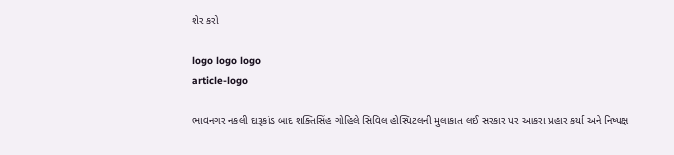શેર કરો

logo logo logo
article-logo

ભાવનગર નકલી દારૂકાંડ બાદ શક્તિસિંહ ગોહિલે સિવિલ હોસ્પિટલની મુલાકાત લઈ સરકાર પર આકરા પ્રહાર કર્યા અને નિષ્પક્ષ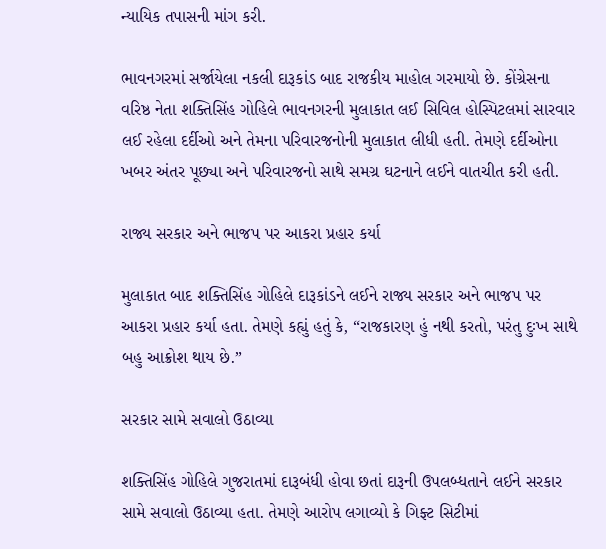ન્યાયિક તપાસની માંગ કરી.

ભાવનગરમાં સર્જાયેલા નકલી દારૂકાંડ બાદ રાજકીય માહોલ ગરમાયો છે. કોંગ્રેસના વરિષ્ઠ નેતા શક્તિસિંહ ગોહિલે ભાવનગરની મુલાકાત લઈ સિવિલ હોસ્પિટલમાં સારવાર લઈ રહેલા દર્દીઓ અને તેમના પરિવારજનોની મુલાકાત લીધી હતી. તેમણે દર્દીઓના ખબર અંતર પૂછ્યા અને પરિવારજનો સાથે સમગ્ર ઘટનાને લઈને વાતચીત કરી હતી.

રાજ્ય સરકાર અને ભાજપ પર આકરા પ્રહાર કર્યા

મુલાકાત બાદ શક્તિસિંહ ગોહિલે દારૂકાંડને લઈને રાજ્ય સરકાર અને ભાજપ પર આકરા પ્રહાર કર્યા હતા. તેમણે કહ્યું હતું કે, “રાજકારણ હું નથી કરતો, પરંતુ દુઃખ સાથે બહુ આક્રોશ થાય છે.”

સરકાર સામે સવાલો ઉઠાવ્યા

શક્તિસિંહ ગોહિલે ગુજરાતમાં દારૂબંધી હોવા છતાં દારૂની ઉપલબ્ધતાને લઈને સરકાર સામે સવાલો ઉઠાવ્યા હતા. તેમણે આરોપ લગાવ્યો કે ગિફ્ટ સિટીમાં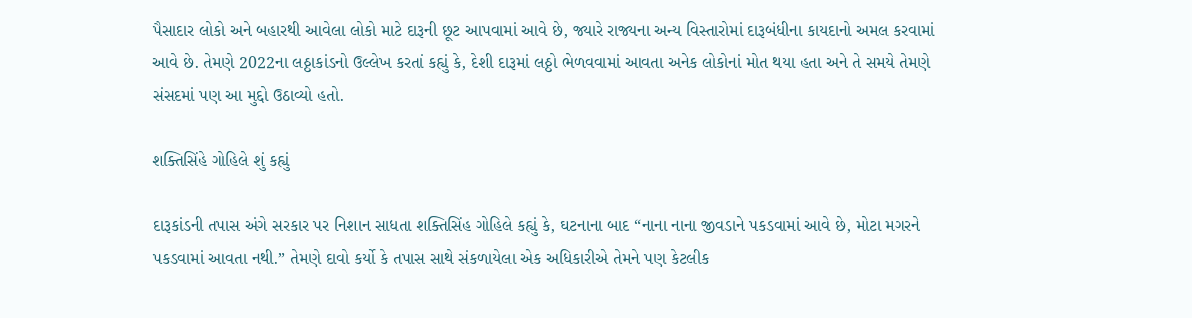પૈસાદાર લોકો અને બહારથી આવેલા લોકો માટે દારૂની છૂટ આપવામાં આવે છે, જ્યારે રાજ્યના અન્ય વિસ્તારોમાં દારૂબંધીના કાયદાનો અમલ કરવામાં આવે છે. તેમણે 2022ના લઠ્ઠાકાંડનો ઉલ્લેખ કરતાં કહ્યું કે, દેશી દારૂમાં લઠ્ઠો ભેળવવામાં આવતા અનેક લોકોનાં મોત થયા હતા અને તે સમયે તેમણે સંસદમાં પણ આ મુદ્દો ઉઠાવ્યો હતો.

શક્તિસિંહે ગોહિલે શું કહ્યું

દારૂકાંડની તપાસ અંગે સરકાર પર નિશાન સાધતા શક્તિસિંહ ગોહિલે કહ્યું કે, ઘટનાના બાદ “નાના નાના જીવડાને પકડવામાં આવે છે, મોટા મગરને પકડવામાં આવતા નથી.” તેમણે દાવો કર્યો કે તપાસ સાથે સંકળાયેલા એક અધિકારીએ તેમને પણ કેટલીક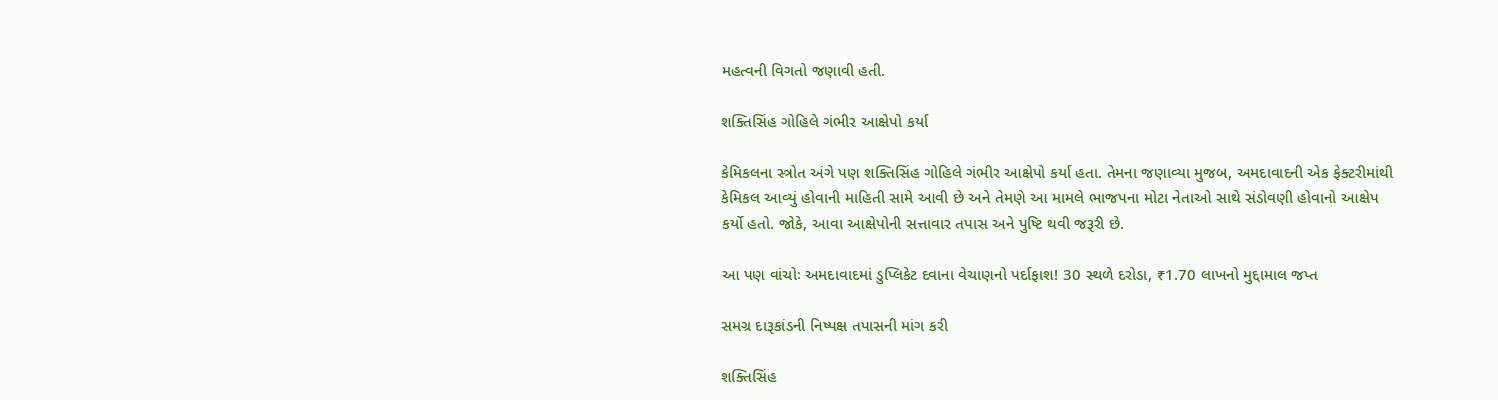મહત્વની વિગતો જણાવી હતી.

શક્તિસિંહ ગોહિલે ગંભીર આક્ષેપો કર્યા

કેમિકલના સ્ત્રોત અંગે પણ શક્તિસિંહ ગોહિલે ગંભીર આક્ષેપો કર્યા હતા. તેમના જણાવ્યા મુજબ, અમદાવાદની એક ફેક્ટરીમાંથી કેમિકલ આવ્યું હોવાની માહિતી સામે આવી છે અને તેમણે આ મામલે ભાજપના મોટા નેતાઓ સાથે સંડોવણી હોવાનો આક્ષેપ કર્યો હતો. જોકે, આવા આક્ષેપોની સત્તાવાર તપાસ અને પુષ્ટિ થવી જરૂરી છે.

આ પણ વાંચોઃ અમદાવાદમાં ડુપ્લિકેટ દવાના વેચાણનો પર્દાફાશ! 30 સ્થળે દરોડા, ₹1.70 લાખનો મુદ્દામાલ જપ્ત

સમગ્ર દારૂકાંડની નિષ્પક્ષ તપાસની માંગ કરી

શક્તિસિંહ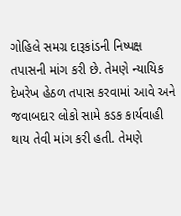ગોહિલે સમગ્ર દારૂકાંડની નિષ્પક્ષ તપાસની માંગ કરી છે. તેમણે ન્યાયિક દેખરેખ હેઠળ તપાસ કરવામાં આવે અને જવાબદાર લોકો સામે કડક કાર્યવાહી થાય તેવી માંગ કરી હતી. તેમણે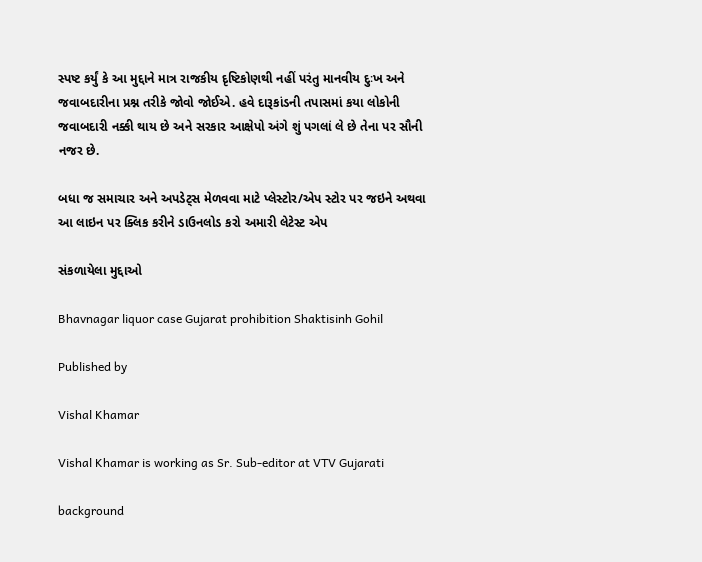સ્પષ્ટ કર્યું કે આ મુદ્દાને માત્ર રાજકીય દૃષ્ટિકોણથી નહીં પરંતુ માનવીય દુઃખ અને જવાબદારીના પ્રશ્ન તરીકે જોવો જોઈએ. હવે દારૂકાંડની તપાસમાં કયા લોકોની જવાબદારી નક્કી થાય છે અને સરકાર આક્ષેપો અંગે શું પગલાં લે છે તેના પર સૌની નજર છે.

બધા જ સમાચાર અને અપડેટ્સ મેળવવા માટે પ્લેસ્ટોર/એપ સ્ટોર પર જઇને અથવા આ લાઇન પર ક્લિક કરીને ડાઉનલોડ કરો અમારી લેટેસ્ટ એપ

સંકળાયેલા મુદ્દાઓ

Bhavnagar liquor case Gujarat prohibition Shaktisinh Gohil

Published by

Vishal Khamar

Vishal Khamar is working as Sr. Sub-editor at VTV Gujarati

background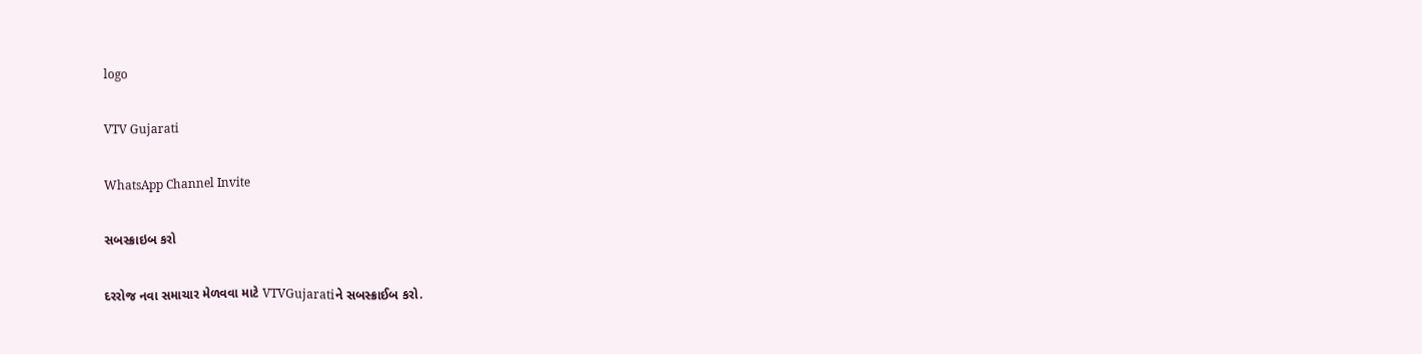logo

VTV Gujarati

WhatsApp Channel Invite

સબસ્ક્રાઇબ કરો

દરરોજ નવા સમાચાર મેળવવા માટે VTVGujaratiને સબસ્ક્રાઈબ કરો.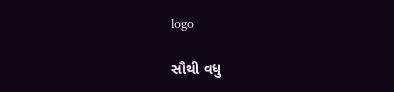logo

સૌથી વધુ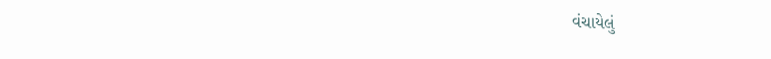વંચાયેલું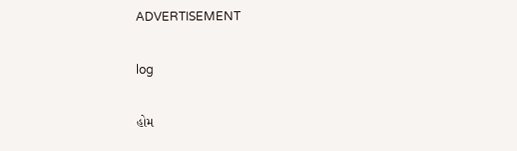ADVERTISEMENT

log

હોમ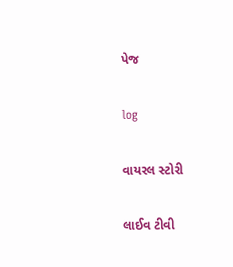પેજ

log

વાયરલ સ્ટોરી

લાઈવ ટીવી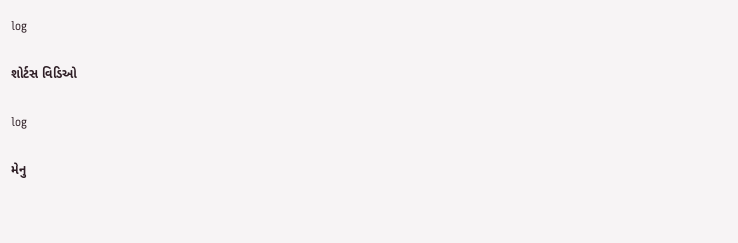log

શોર્ટસ વિડિઓ

log

મેનુ